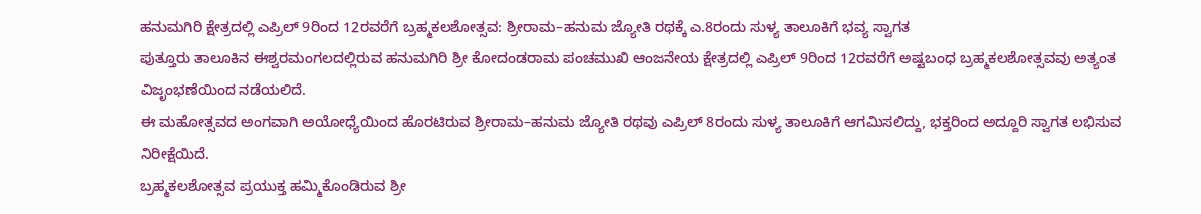ಹನುಮಗಿರಿ ಕ್ಷೇತ್ರದಲ್ಲಿ ಎಪ್ರಿಲ್ 9ರಿಂದ 12ರವರೆಗೆ ಬ್ರಹ್ಮಕಲಶೋತ್ಸವ: ಶ್ರೀರಾಮ–ಹನುಮ ಜ್ಯೋತಿ ರಥಕ್ಕೆ ಎ.8ರಂದು ಸುಳ್ಯ ತಾಲೂಕಿಗೆ ಭವ್ಯ ಸ್ವಾಗತ
ಪುತ್ತೂರು ತಾಲೂಕಿನ ಈಶ್ವರಮಂಗಲದಲ್ಲಿರುವ ಹನುಮಗಿರಿ ಶ್ರೀ ಕೋದಂಡರಾಮ ಪಂಚಮುಖಿ ಆಂಜನೇಯ ಕ್ಷೇತ್ರದಲ್ಲಿ ಎಪ್ರಿಲ್ 9ರಿಂದ 12ರವರೆಗೆ ಅಷ್ಟಬಂಧ ಬ್ರಹ್ಮಕಲಶೋತ್ಸವವು ಅತ್ಯಂತ ವಿಜೃಂಭಣೆಯಿಂದ ನಡೆಯಲಿದೆ.
ಈ ಮಹೋತ್ಸವದ ಅಂಗವಾಗಿ ಅಯೋಧ್ಯೆಯಿಂದ ಹೊರಟಿರುವ ಶ್ರೀರಾಮ–ಹನುಮ ಜ್ಯೋತಿ ರಥವು ಎಪ್ರಿಲ್ 8ರಂದು ಸುಳ್ಯ ತಾಲೂಕಿಗೆ ಆಗಮಿಸಲಿದ್ದು, ಭಕ್ತರಿಂದ ಅದ್ದೂರಿ ಸ್ವಾಗತ ಲಭಿಸುವ ನಿರೀಕ್ಷೆಯಿದೆ.
ಬ್ರಹ್ಮಕಲಶೋತ್ಸವ ಪ್ರಯುಕ್ತ ಹಮ್ಮಿಕೊಂಡಿರುವ ಶ್ರೀ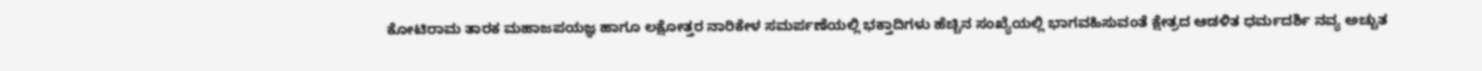ಕೋಟಿರಾಮ ತಾರಕ ಮಹಾಜಪಯಜ್ಞ ಹಾಗೂ ಲಕ್ಷೋತ್ತರ ನಾರಿಕೇಳ ಸಮರ್ಪಣೆಯಲ್ಲಿ ಭಕ್ತಾದಿಗಳು ಹೆಚ್ಚಿನ ಸಂಖ್ಯೆಯಲ್ಲಿ ಭಾಗವಹಿಸುವಂತೆ ಕ್ಷೇತ್ರದ ಆಡಳಿತ ಧರ್ಮದರ್ಶಿ ನವ್ಯ ಅಚ್ಚುತ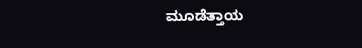ಮೂಡೆತ್ತಾಯ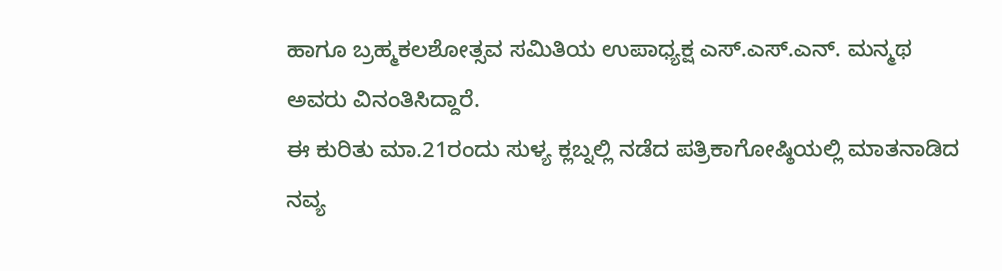ಹಾಗೂ ಬ್ರಹ್ಮಕಲಶೋತ್ಸವ ಸಮಿತಿಯ ಉಪಾಧ್ಯಕ್ಷ ಎಸ್.ಎಸ್.ಎನ್. ಮನ್ಮಥ ಅವರು ವಿನಂತಿಸಿದ್ದಾರೆ.
ಈ ಕುರಿತು ಮಾ.21ರಂದು ಸುಳ್ಯ ಕ್ಲಬ್ನಲ್ಲಿ ನಡೆದ ಪತ್ರಿಕಾಗೋಷ್ಠಿಯಲ್ಲಿ ಮಾತನಾಡಿದ ನವ್ಯ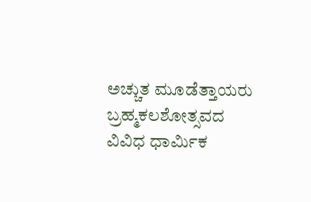ಅಚ್ಚುತ ಮೂಡೆತ್ತಾಯರು ಬ್ರಹ್ಮಕಲಶೋತ್ಸವದ ವಿವಿಧ ಧಾರ್ಮಿಕ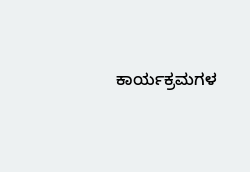ಕಾರ್ಯಕ್ರಮಗಳ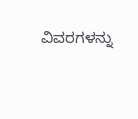ವಿವರಗಳನ್ನು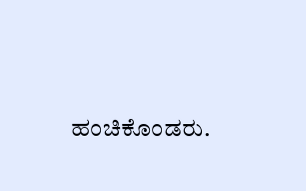ಹಂಚಿಕೊಂಡರು.